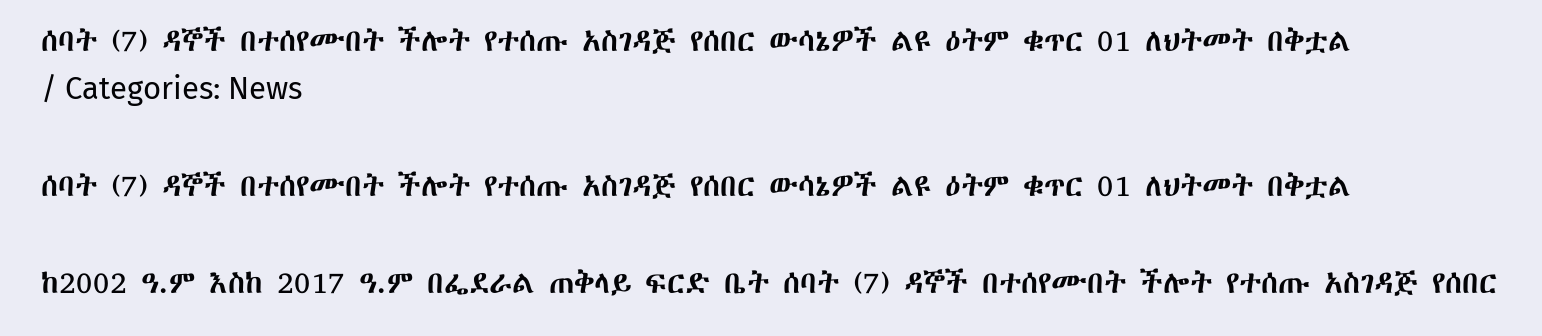ሰባት (7) ዳኞች በተሰየሙበት ችሎት የተሰጡ አስገዳጅ የሰበር ውሳኔዎች ልዩ ዕትም ቁጥር 01 ለህትመት በቅቷል
/ Categories: News

ሰባት (7) ዳኞች በተሰየሙበት ችሎት የተሰጡ አስገዳጅ የሰበር ውሳኔዎች ልዩ ዕትም ቁጥር 01 ለህትመት በቅቷል

ከ2002 ዓ.ም እስከ 2017 ዓ.ም በፌደራል ጠቅላይ ፍርድ ቤት ሰባት (7) ዳኞች በተሰየሙበት ችሎት የተሰጡ አስገዳጅ የሰበር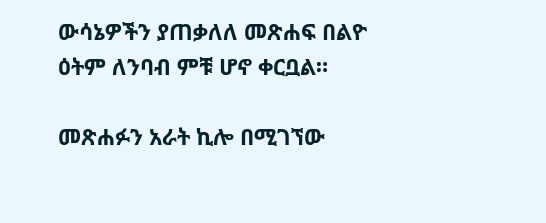ውሳኔዎችን ያጠቃለለ መጽሐፍ በልዮ ዕትም ለንባብ ምቹ ሆኖ ቀርቧል።

መጽሐፉን አራት ኪሎ በሚገኘው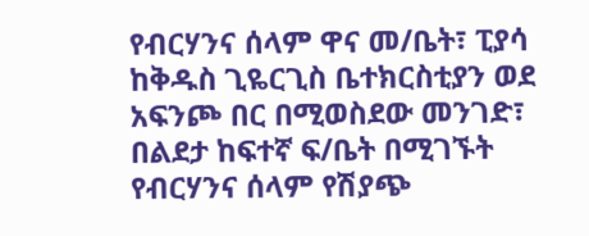የብርሃንና ሰላም ዋና መ/ቤት፣ ፒያሳ ከቅዱስ ጊዬርጊስ ቤተክርስቲያን ወደ አፍንጮ በር በሚወስደው መንገድ፣ በልደታ ከፍተኛ ፍ/ቤት በሚገኙት የብርሃንና ሰላም የሽያጭ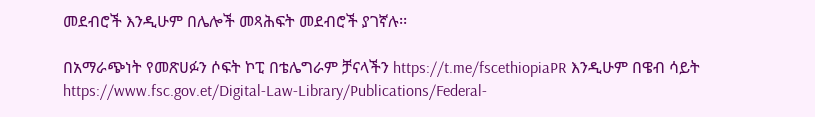መደብሮች እንዲሁም በሌሎች መጻሕፍት መደብሮች ያገኛሉ፡፡

በአማራጭነት የመጽሀፉን ሶፍት ኮፒ በቴሌግራም ቻናላችን https://t.me/fscethiopiaPR እንዲሁም በዌብ ሳይት https://www.fsc.gov.et/Digital-Law-Library/Publications/Federal-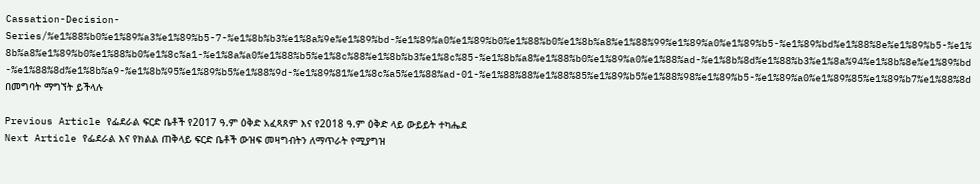Cassation-Decision-Series/%e1%88%b0%e1%89%a3%e1%89%b5-7-%e1%8b%b3%e1%8a%9e%e1%89%bd-%e1%89%a0%e1%89%b0%e1%88%b0%e1%8b%a8%e1%88%99%e1%89%a0%e1%89%b5-%e1%89%bd%e1%88%8e%e1%89%b5-%e1%8b%a8%e1%89%b0%e1%88%b0%e1%8c%a1-%e1%8a%a0%e1%88%b5%e1%8c%88%e1%8b%b3%e1%8c%85-%e1%8b%a8%e1%88%b0%e1%89%a0%e1%88%ad-%e1%8b%8d%e1%88%b3%e1%8a%94%e1%8b%8e%e1%89%bd-%e1%88%8d%e1%8b%a9-%e1%8b%95%e1%89%b5%e1%88%9d-%e1%89%81%e1%8c%a5%e1%88%ad-01-%e1%88%88%e1%88%85%e1%89%b5%e1%88%98%e1%89%b5-%e1%89%a0%e1%89%85%e1%89%b7%e1%88%8d በመግባት ማግኘት ይችላሉ

Previous Article የፌደራል ፍርድ ቤቶች የ2017 ዓ.ም ዕቅድ አፈጻጸም እና የ2018 ዓ.ም ዕቅድ ላይ ውይይት ተካሔደ
Next Article የፌደራል እና የክልል ጠቅላይ ፍርድ ቤቶች ውዝፍ መዛግብትን ለማጥራት የሚያግዝ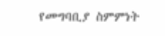የመግባቢያ ስምምነት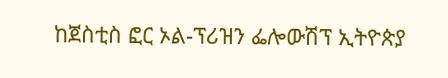ከጀስቲስ ፎር ኦል-ፕሪዝን ፌሎውሽፕ ኢትዮጵያ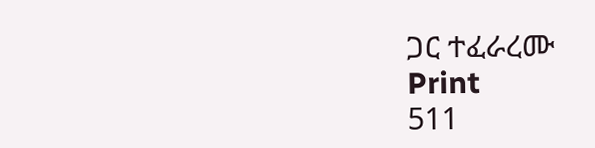ጋር ተፈራረሙ
Print
511